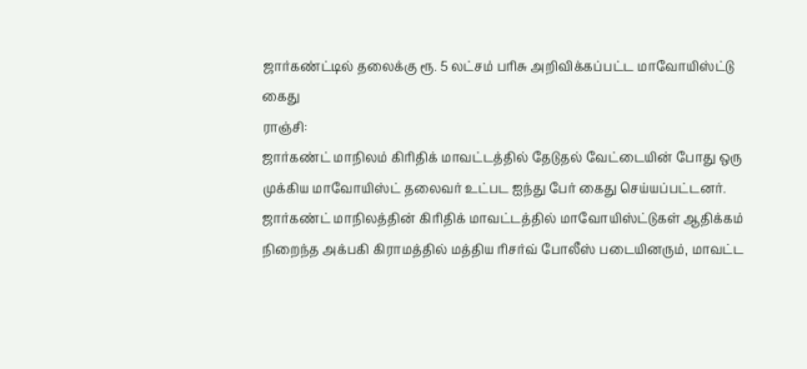ஜார்கண்ட்டில் தலைக்கு ரூ. 5 லட்சம் பரிசு அறிவிக்கப்பட்ட மாவோயிஸ்ட்டு கைது
ராஞ்சி:
ஜார்கண்ட் மாநிலம் கிரிதிக் மாவட்டத்தில் தேடுதல் வேட்டையின் போது ஒரு முக்கிய மாவோயிஸ்ட் தலைவர் உட்பட ஐந்து பேர் கைது செய்யப்பட்டனர்.
ஜார்கண்ட் மாநிலத்தின் கிரிதிக் மாவட்டத்தில் மாவோயிஸ்ட்டுகள் ஆதிக்கம் நிறைந்த அக்பகி கிராமத்தில் மத்திய ரிசர்வ் போலீஸ் படையினரும், மாவட்ட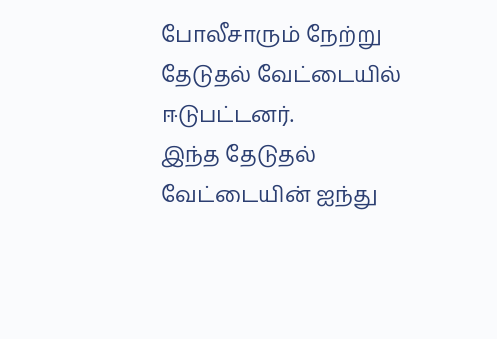போலீசாரும் நேற்று தேடுதல் வேட்டையில் ஈடுபட்டனர்.
இந்த தேடுதல் வேட்டையின் ஐந்து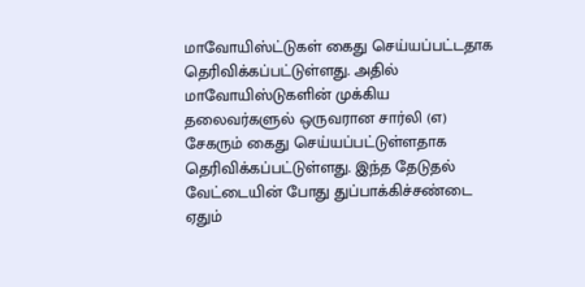மாவோயிஸ்ட்டுகள் கைது செய்யப்பட்டதாக தெரிவிக்கப்பட்டுள்ளது. அதில் மாவோயிஸ்டுகளின் முக்கிய தலைவர்களுல் ஒருவரான சார்லி (எ) சேகரும் கைது செய்யப்பட்டுள்ளதாக தெரிவிக்கப்பட்டுள்ளது. இந்த தேடுதல் வேட்டையின் போது துப்பாக்கிச்சண்டை ஏதும்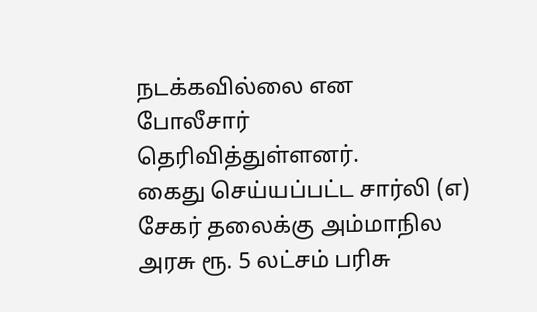நடக்கவில்லை என போலீசார் தெரிவித்துள்ளனர்.
கைது செய்யப்பட்ட சார்லி (எ) சேகர் தலைக்கு அம்மாநில அரசு ரூ. 5 லட்சம் பரிசு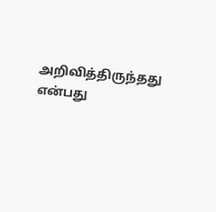அறிவித்திருந்தது என்பது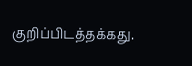குறிப்பிடத்தக்கது.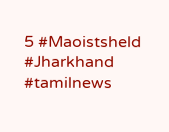5 #Maoistsheld #Jharkhand #tamilnews